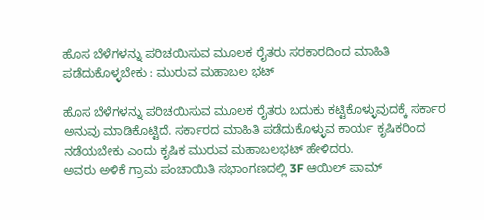ಹೊಸ ಬೆಳೆಗಳನ್ನು ಪರಿಚಯಿಸುವ ಮೂಲಕ ರೈತರು ಸರಕಾರದಿಂದ ಮಾಹಿತಿ ಪಡೆದುಕೊಳ್ಳಬೇಕು : ಮುರುವ ಮಹಾಬಲ ಭಟ್

ಹೊಸ ಬೆಳೆಗಳನ್ನು ಪರಿಚಯಿಸುವ ಮೂಲಕ ರೈತರು ಬದುಕು ಕಟ್ಟಿಕೊಳ್ಳುವುದಕ್ಕೆ ಸರ್ಕಾರ ಅನುವು ಮಾಡಿಕೊಟ್ಟಿದೆ. ಸರ್ಕಾರದ ಮಾಹಿತಿ ಪಡೆದುಕೊಳ್ಳುವ ಕಾರ್ಯ ಕೃಷಿಕರಿಂದ ನಡೆಯಬೇಕು ಎಂದು ಕೃಷಿಕ ಮುರುವ ಮಹಾಬಲಭಟ್ ಹೇಳಿದರು.
ಅವರು ಅಳಿಕೆ ಗ್ರಾಮ ಪಂಚಾಯಿತಿ ಸಭಾಂಗಣದಲ್ಲಿ 3F ಆಯಿಲ್ ಪಾಮ್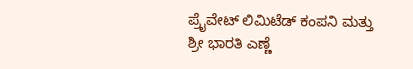ಪ್ರೈವೇಟ್ ಲಿಮಿಟೆಡ್ ಕಂಪನಿ ಮತ್ತು ಶ್ರೀ ಭಾರತಿ ಎಣ್ಣೆ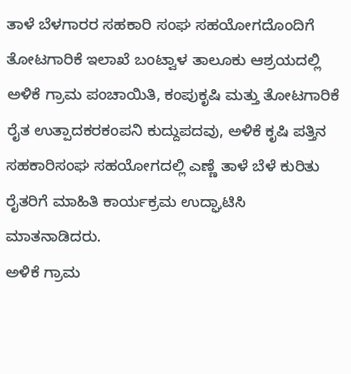ತಾಳೆ ಬೆಳಗಾರರ ಸಹಕಾರಿ ಸಂಘ ಸಹಯೋಗದೊಂದಿಗೆ ತೋಟಗಾರಿಕೆ ಇಲಾಖೆ ಬಂಟ್ವಾಳ ತಾಲೂಕು ಆಶ್ರಯದಲ್ಲಿ ಅಳಿಕೆ ಗ್ರಾಮ ಪಂಚಾಯಿತಿ, ಕಂಪುಕೃಷಿ ಮತ್ತು ತೋಟಗಾರಿಕೆ ರೈತ ಉತ್ಪಾದಕರಕಂಪನಿ ಕುದ್ದುಪದವು, ಅಳಿಕೆ ಕೃಷಿ ಪತ್ತಿನ ಸಹಕಾರಿಸಂಘ ಸಹಯೋಗದಲ್ಲಿ ಎಣ್ಣೆ ತಾಳೆ ಬೆಳೆ ಕುರಿತು ರೈತರಿಗೆ ಮಾಹಿತಿ ಕಾರ್ಯಕ್ರಮ ಉದ್ಘಾಟಿಸಿ ಮಾತನಾಡಿದರು.
ಅಳಿಕೆ ಗ್ರಾಮ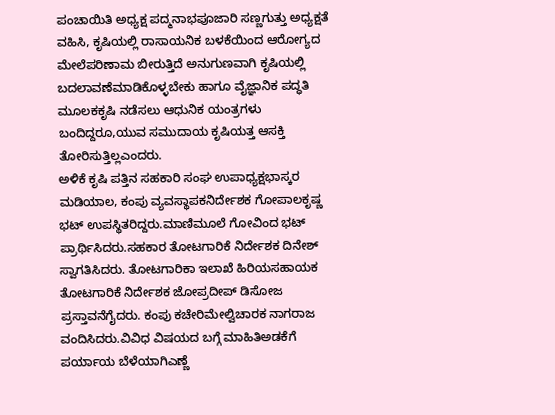ಪಂಚಾಯಿತಿ ಅಧ್ಯಕ್ಷ ಪದ್ಮನಾಭಪೂಜಾರಿ ಸಣ್ಣಗುತ್ತು ಅಧ್ಯಕ್ಷತೆ ವಹಿಸಿ, ಕೃಷಿಯಲ್ಲಿ ರಾಸಾಯನಿಕ ಬಳಕೆಯಿಂದ ಆರೋಗ್ಯದ ಮೇಲೆಪರಿಣಾಮ ಬೀರುತ್ತಿದೆ ಅನುಗುಣವಾಗಿ ಕೃಷಿಯಲ್ಲಿ ಬದಲಾವಣೆಮಾಡಿಕೊಳ್ಳಬೇಕು ಹಾಗೂ ವೈಜ್ಞಾನಿಕ ಪದ್ಧತಿ ಮೂಲಕಕೃಷಿ ನಡೆಸಲು ಆಧುನಿಕ ಯಂತ್ರಗಳು ಬಂದಿದ್ದರೂ,ಯುವ ಸಮುದಾಯ ಕೃಷಿಯತ್ತ ಆಸಕ್ತಿ ತೋರಿಸುತ್ತಿಲ್ಲಎಂದರು.
ಅಳಿಕೆ ಕೃಷಿ ಪತ್ತಿನ ಸಹಕಾರಿ ಸಂಘ ಉಪಾಧ್ಯಕ್ಷಭಾಸ್ಕರ ಮಡಿಯಾಲ, ಕಂಪು ವ್ಯವಸ್ಥಾಪಕನಿರ್ದೇಶಕ ಗೋಪಾಲಕೃಷ್ಣ ಭಟ್‌ ಉಪಸ್ಥಿತರಿದ್ದರು.ಮಾಣಿಮೂಲೆ ಗೋವಿಂದ ಭಟ್ ಪ್ರಾರ್ಥಿಸಿದರು.ಸಹಕಾರ ತೋಟಗಾರಿಕೆ ನಿರ್ದೇಶಕ ದಿನೇಶ್
ಸ್ವಾಗತಿಸಿದರು. ತೋಟಗಾರಿಕಾ ಇಲಾಖೆ ಹಿರಿಯಸಹಾಯಕ ತೋಟಗಾರಿಕೆ ನಿರ್ದೇಶಕ ಜೋಪ್ರದೀಪ್‌ ಡಿಸೋಜ ಪ್ರಸ್ತಾವನೆಗೈದರು. ಕಂಪು ಕಚೇರಿಮೇಲ್ವಿಚಾರಕ ನಾಗರಾಜ ವಂದಿಸಿದರು.ವಿವಿಧ ವಿಷಯದ ಬಗ್ಗೆ ಮಾಹಿತಿಅಡಕೆಗೆ ಪರ್ಯಾಯ ಬೆಳೆಯಾಗಿಎಣ್ಣೆ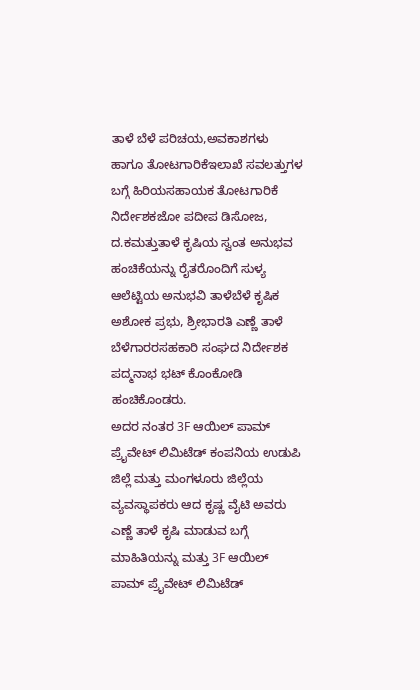ತಾಳೆ ಬೆಳೆ ಪರಿಚಯ,ಅವಕಾಶಗಳು ಹಾಗೂ ತೋಟಗಾರಿಕೆಇಲಾಖೆ ಸವಲತ್ತುಗಳ ಬಗ್ಗೆ ಹಿರಿಯಸಹಾಯಕ ತೋಟಗಾರಿಕೆ ನಿರ್ದೇಶಕಜೋ ಪದೀಪ ಡಿಸೋಜ, ದ.ಕಮತ್ತುತಾಳೆ ಕೃಷಿಯ ಸ್ವಂತ ಅನುಭವ ಹಂಚಿಕೆಯನ್ನು ರೈತರೊಂದಿಗೆ ಸುಳ್ಯ ಆಲೆಟ್ಟಿಯ ಅನುಭವಿ ತಾಳೆಬೆಳೆ ಕೃಷಿಕ ಅಶೋಕ ಪ್ರಭು, ಶ್ರೀಭಾರತಿ ಎಣ್ಣೆ ತಾಳೆ ಬೆಳೆಗಾರರಸಹಕಾರಿ ಸಂಘದ ನಿರ್ದೇಶಕ ಪದ್ಮನಾಭ ಭಟ್ ಕೊಂಕೋಡಿ ಹಂಚಿಕೊಂಡರು.
ಅದರ ನಂತರ 3F ಆಯಿಲ್ ಪಾಮ್ ಪ್ರೈವೇಟ್ ಲಿಮಿಟೆಡ್ ಕಂಪನಿಯ ಉಡುಪಿ ಜಿಲ್ಲೆ ಮತ್ತು ಮಂಗಳೂರು ಜಿಲ್ಲೆಯ ವ್ಯವಸ್ಥಾಪಕರು ಆದ ಕೃಷ್ಣ ವೈಟಿ ಅವರು ಎಣ್ಣೆ ತಾಳೆ ಕೃಷಿ ಮಾಡುವ ಬಗ್ಗೆ ಮಾಹಿತಿಯನ್ನು ಮತ್ತು 3F ಆಯಿಲ್ ಪಾಮ್ ಪ್ರೈವೇಟ್ ಲಿಮಿಟೆಡ್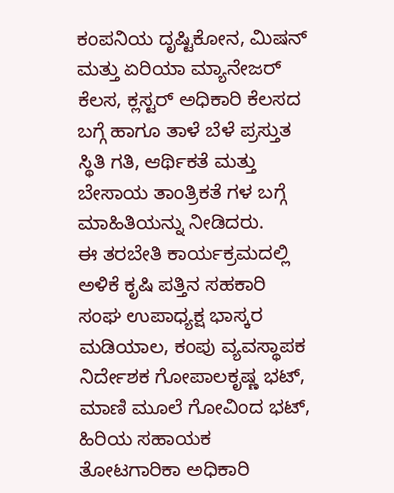ಕಂಪನಿಯ ದೃಷ್ಟಿಕೋನ, ಮಿಷನ್ ಮತ್ತು ಏರಿಯಾ ಮ್ಯಾನೇಜರ್ ಕೆಲಸ, ಕ್ಲಸ್ಟರ್ ಅಧಿಕಾರಿ ಕೆಲಸದ ಬಗ್ಗೆ ಹಾಗೂ ತಾಳೆ ಬೆಳೆ ಪ್ರಸ್ತುತ ಸ್ಥಿತಿ ಗತಿ, ಆರ್ಥಿಕತೆ ಮತ್ತು ಬೇಸಾಯ ತಾಂತ್ರಿಕತೆ ಗಳ ಬಗ್ಗೆ ಮಾಹಿತಿಯನ್ನು ನೀಡಿದರು.
ಈ ತರಬೇತಿ ಕಾರ್ಯಕ್ರಮದಲ್ಲಿ ಅಳಿಕೆ ಕೃಷಿ ಪತ್ತಿನ ಸಹಕಾರಿ ಸಂಘ ಉಪಾಧ್ಯಕ್ಷ ಭಾಸ್ಕರ ಮಡಿಯಾಲ, ಕಂಪು ವ್ಯವಸ್ಥಾಪಕ ನಿರ್ದೇಶಕ ಗೋಪಾಲಕೃಷ್ಣ ಭಟ್, ಮಾಣಿ ಮೂಲೆ ಗೋವಿಂದ ಭಟ್, ಹಿರಿಯ ಸಹಾಯಕ ತೋಟಗಾರಿಕಾ ಅಧಿಕಾರಿ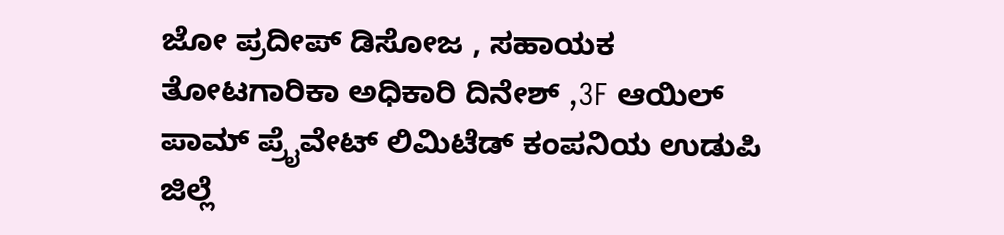ಜೋ ಪ್ರದೀಪ್ ಡಿಸೋಜ , ಸಹಾಯಕ ತೋಟಗಾರಿಕಾ ಅಧಿಕಾರಿ ದಿನೇಶ್ ,3F ಆಯಿಲ್ ಪಾಮ್ ಪ್ರೈವೇಟ್ ಲಿಮಿಟೆಡ್ ಕಂಪನಿಯ ಉಡುಪಿ ಜಿಲ್ಲೆ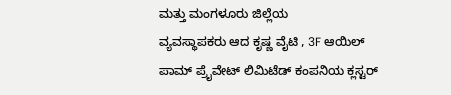ಮತ್ತು ಮಂಗಳೂರು ಜಿಲ್ಲೆಯ
ವ್ಯವಸ್ಥಾಪಕರು ಆದ ಕೃಷ್ಣ ವೈಟಿ , 3F ಆಯಿಲ್ ಪಾಮ್ ಪ್ರೈವೇಟ್ ಲಿಮಿಟೆಡ್ ಕಂಪನಿಯ ಕ್ಲಸ್ಟರ್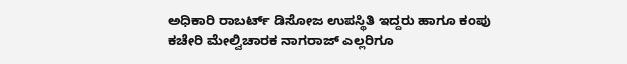ಅಧಿಕಾರಿ ರಾಬರ್ಟ್ ಡಿಸೋಜ ಉಪಸ್ಥಿತಿ ಇದ್ದರು ಹಾಗೂ ಕಂಪು ಕಚೇರಿ ಮೇಲ್ವಿಚಾರಕ ನಾಗರಾಜ್ ಎಲ್ಲರಿಗೂ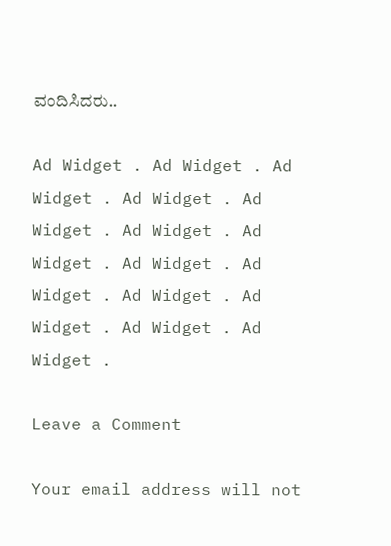ವಂದಿಸಿದರು..

Ad Widget . Ad Widget . Ad Widget . Ad Widget . Ad Widget . Ad Widget . Ad Widget . Ad Widget . Ad Widget . Ad Widget . Ad Widget . Ad Widget . Ad Widget .

Leave a Comment

Your email address will not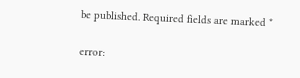be published. Required fields are marked *

error: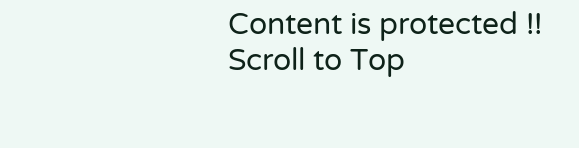Content is protected !!
Scroll to Top